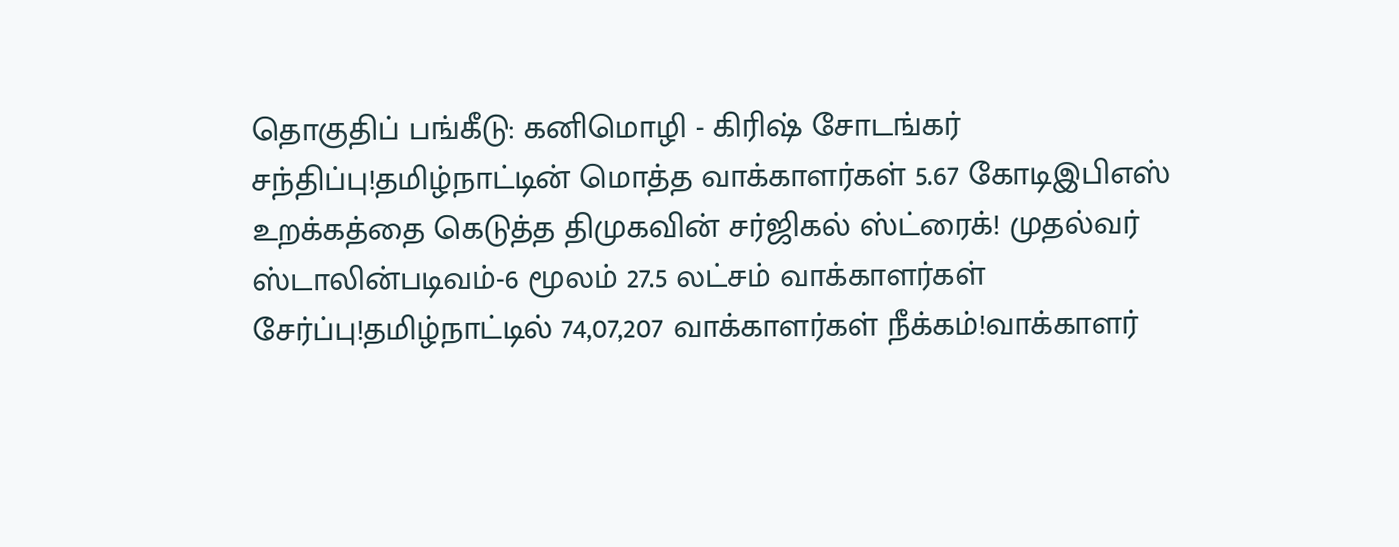தொகுதிப் பங்கீடு: கனிமொழி - கிரிஷ் சோடங்கர் சந்திப்பு!தமிழ்நாட்டின் மொத்த வாக்காளர்கள் 5.67 கோடிஇபிஎஸ் உறக்கத்தை கெடுத்த திமுகவின் சர்ஜிகல் ஸ்ட்ரைக்! முதல்வர் ஸ்டாலின்படிவம்-6 மூலம் 27.5 லட்சம் வாக்காளர்கள் சேர்ப்பு!தமிழ்நாட்டில் 74,07,207 வாக்காளர்கள் நீக்கம்!வாக்காளர்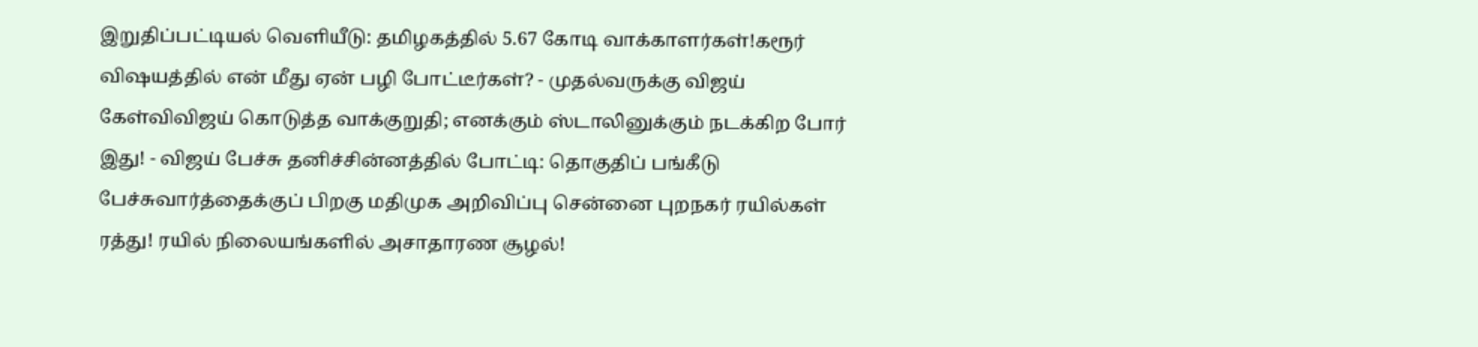இறுதிப்பட்டியல் வெளியீடு: தமிழகத்தில் 5.67 கோடி வாக்காளர்கள்!கரூர் விஷயத்தில் என் மீது ஏன் பழி போட்டீர்கள்? - முதல்வருக்கு விஜய் கேள்விவிஜய் கொடுத்த வாக்குறுதி; எனக்கும் ஸ்டாலினுக்கும் நடக்கிற போர் இது! - விஜய் பேச்சு தனிச்சின்னத்தில் போட்டி: தொகுதிப் பங்கீடு பேச்சுவார்த்தைக்குப் பிறகு மதிமுக அறிவிப்பு சென்னை புறநகர் ரயில்கள் ரத்து! ரயில் நிலையங்களில் அசாதாரண சூழல்!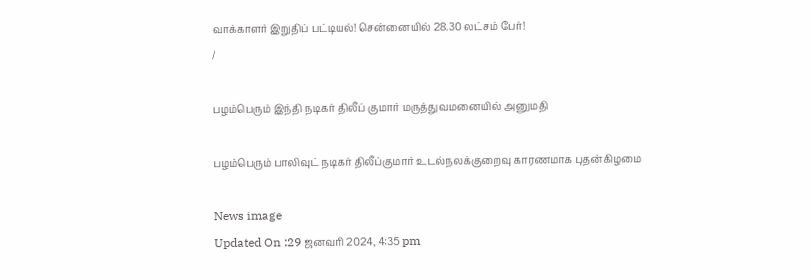வாக்காளர் இறுதிப் பட்டியல்! சென்னையில் 28.30 லட்சம் பேர்!
/

பழம்பெரும் இந்தி நடிகர் திலீப் குமார் மருத்துவமனையில் அனுமதி

பழம்பெரும் பாலிவுட் நடிகர் திலீப்குமார் உடல்நலக்குறைவு காரணமாக புதன்கிழமை

News image
Updated On :29 ஜனவரி 2024, 4:35 pm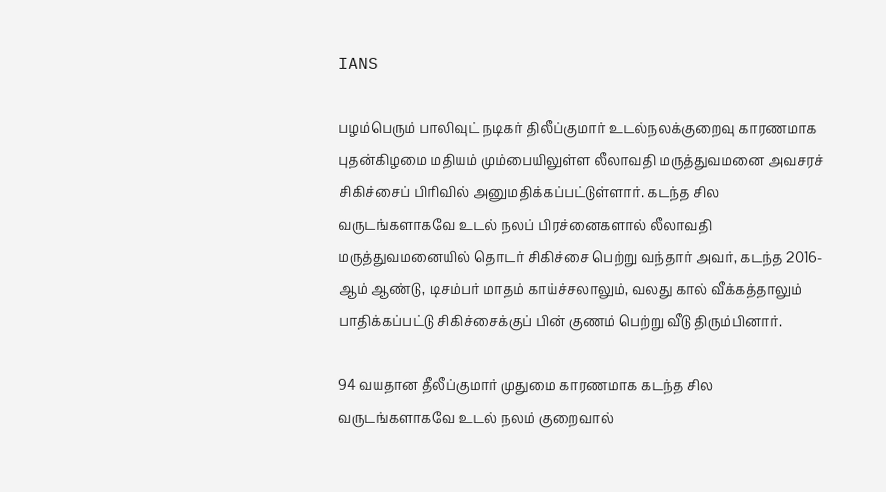IANS

பழம்பெரும் பாலிவுட் நடிகர் திலீப்குமார் உடல்நலக்குறைவு காரணமாக புதன்கிழமை மதியம் மும்பையிலுள்ள லீலாவதி மருத்துவமனை அவசரச் சிகிச்சைப் பிரிவில் அனுமதிக்கப்பட்டுள்ளார். கடந்த சில வருடங்களாகவே உடல் நலப் பிரச்னைகளால் லீலாவதி மருத்துவமனையில் தொடர் சிகிச்சை பெற்று வந்தார் அவர், கடந்த 2016-ஆம் ஆண்டு, டிசம்பர் மாதம் காய்ச்சலாலும், வலது கால் வீக்கத்தாலும் பாதிக்கப்பட்டு சிகிச்சைக்குப் பின் குணம் பெற்று வீடு திரும்பினார்.

94 வயதான தீலீப்குமார் முதுமை காரணமாக கடந்த சில வருடங்களாகவே உடல் நலம் குறைவால்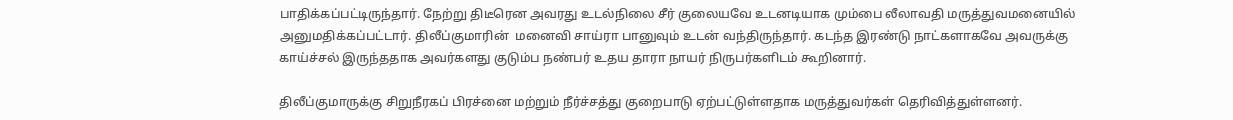பாதிக்கப்பட்டிருந்தார். நேற்று திடீரென அவரது உடல்நிலை சீர் குலையவே உடனடியாக மும்பை லீலாவதி மருத்துவமனையில் அனுமதிக்கப்பட்டார். திலீப்குமாரின்  மனைவி சாய்ரா பானுவும் உடன் வந்திருந்தார். கடந்த இரண்டு நாட்களாகவே அவருக்கு காய்ச்சல் இருந்ததாக அவர்களது குடும்ப நண்பர் உதய தாரா நாயர் நிருபர்களிடம் கூறினார்.

திலீப்குமாருக்கு சிறுநீரகப் பிரச்னை மற்றும் நீர்ச்சத்து குறைபாடு ஏற்பட்டுள்ளதாக மருத்துவர்கள் தெரிவித்துள்ளனர்.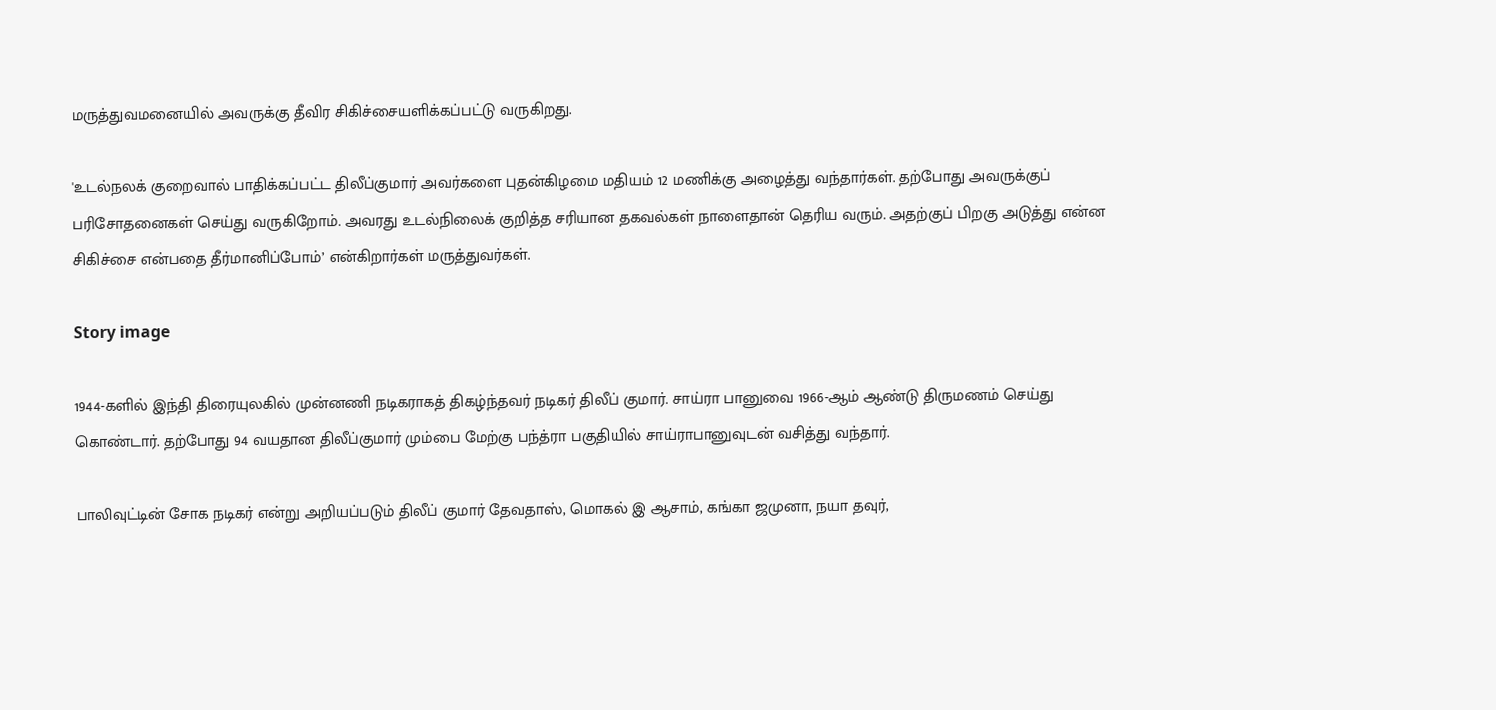மருத்துவமனையில் அவருக்கு தீவிர சிகிச்சையளிக்கப்பட்டு வருகிறது.

'உடல்நலக் குறைவால் பாதிக்கப்பட்ட திலீப்குமார் அவர்களை புதன்கிழமை மதியம் 12 மணிக்கு அழைத்து வந்தார்கள். தற்போது அவருக்குப் பரிசோதனைகள் செய்து வருகிறோம். அவரது உடல்நிலைக் குறித்த சரியான தகவல்கள் நாளைதான் தெரிய வரும். அதற்குப் பிறகு அடுத்து என்ன சிகிச்சை என்பதை தீர்மானிப்போம்’ என்கிறார்கள் மருத்துவர்கள்.

Story image

1944-களில் இந்தி திரையுலகில் முன்னணி நடிகராகத் திகழ்ந்தவர் நடிகர் திலீப் குமார். சாய்ரா பானுவை 1966-ஆம் ஆண்டு திருமணம் செய்து கொண்டார். தற்போது 94 வயதான திலீப்குமார் மும்பை மேற்கு பந்த்ரா பகுதியில் சாய்ராபானுவுடன் வசித்து வந்தார்.

பாலிவுட்டின் சோக நடிகர் என்று அறியப்படும் திலீப் குமார் தேவதாஸ், மொகல் இ ஆசாம், கங்கா ஜமுனா, நயா தவுர்,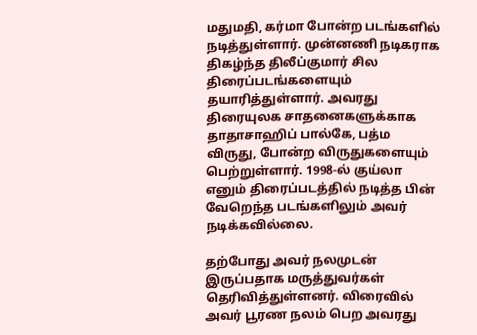மதுமதி, கர்மா போன்ற படங்களில் நடித்துள்ளார். முன்னணி நடிகராக திகழ்ந்த திலீப்குமார் சில திரைப்படங்களையும் தயாரித்துள்ளார். அவரது திரையுலக சாதனைகளுக்காக தாதாசாஹிப் பால்கே, பத்ம விருது, போன்ற விருதுகளையும் பெற்றுள்ளார். 1998-ல் குய்லா எனும் திரைப்படத்தில் நடித்த பின் வேறெந்த படங்களிலும் அவர் நடிக்கவில்லை.

தற்போது அவர் நலமுடன் இருப்பதாக மருத்துவர்கள் தெரிவித்துள்ளனர். விரைவில் அவர் பூரண நலம் பெற அவரது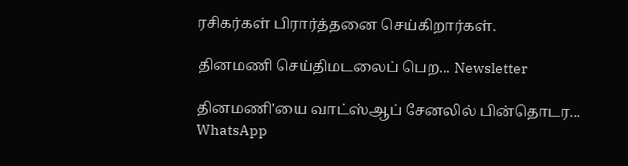ரசிகர்கள் பிரார்த்தனை செய்கிறார்கள்.

தினமணி செய்திமடலைப் பெற... Newsletter

தினமணி'யை வாட்ஸ்ஆப் சேனலில் பின்தொடர... WhatsApp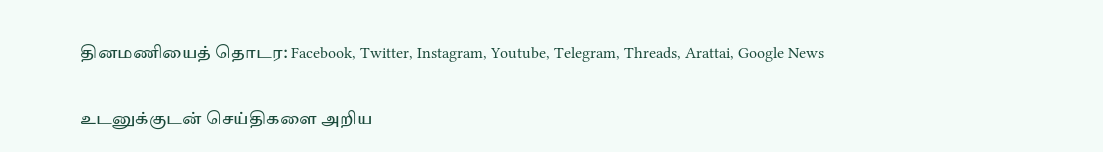தினமணியைத் தொடர: Facebook, Twitter, Instagram, Youtube, Telegram, Threads, Arattai, Google News

உடனுக்குடன் செய்திகளை அறிய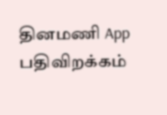தினமணி App பதிவிறக்கம்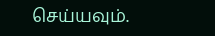செய்யவும்.